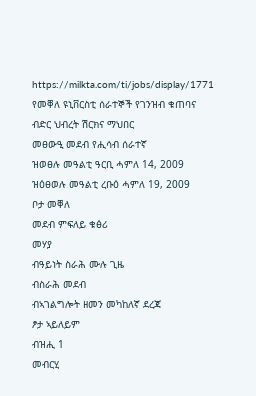https://milkta.com/ti/jobs/display/1771
የመቐለ ዩኒቨርስቲ ሰራተኞች የገንዝብ ቁጠባና ብድር ህብረት ሽርክና ማህበር
መፀውዒ መደብ የሒሳብ ሰራተኛ
ዝወፀሉ መዓልቲ ዓርቢ ሓምለ 14, 2009
ዝዕፀወሉ መዓልቲ ረቡዕ ሓምለ 19, 2009
ቦታ መቐለ
መደብ ምፍለይ ቁፅሪ
መሃያ
ብዓይነት ስራሕ ሙሉ ጊዜ
ብስራሕ መደብ
ብኣገልግሎት ዘመን መካከለኛ ደረጃ
ፆታ ኣይለይም
ብዝሒ 1
መብርሂ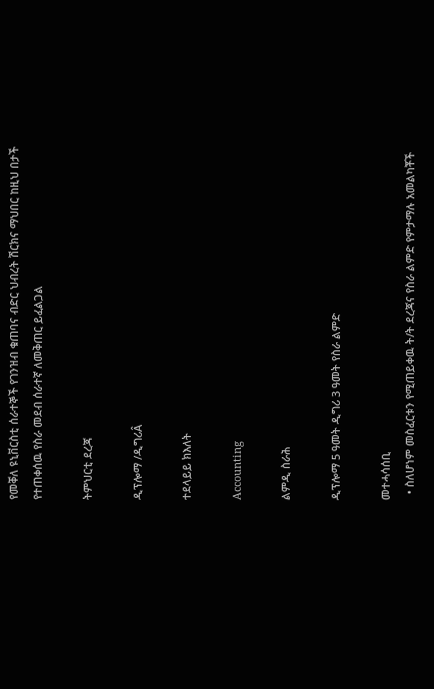የመቐለ ዩኒቨርስቲ ሰራተኞች የገንዝብ ቁጠባና ብድር ህብረት ሽርክና ማህበር ከዚህ በታች የተጠቀሰዉ የስራ መደብ ሰራተኛ ለመቅጠር ይፈልጋል

ትምህርቲ ደረጃ

ዲፕሎማ /ዲግሪÂ

ተደላይይ ክእለት

Accounting

ልምዲ ስራሕ

ዲፕሎማ 5 ዓመት ዲግሪ 3 ዓመት የስራ ልምድ

መተሓሳሰቢ
  • ስለሆነም መስፈርቱን የሚጠይቀዉ ት/ት ደረጃና የስራ ልምድ የምታማሉ አመልካቾች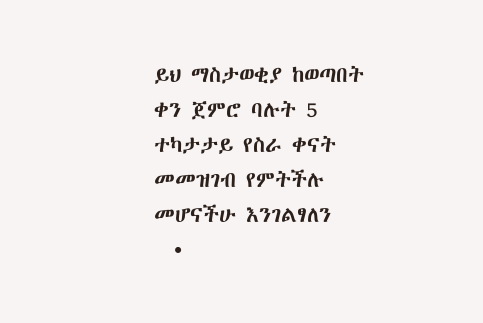ይህ ማስታወቂያ ከወጣበት ቀን ጀምሮ ባሉት 5 ተካታታይ የስራ ቀናት መመዝገብ የምትችሉ መሆናችሁ እንገልፃለን
  •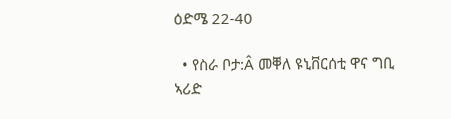ዕድሜ 22-40

  • የስራ ቦታ:Â መቐለ ዩኒቨርሰቲ ዋና ግቢ ኣሪድ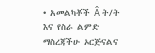• አመልካቾች Â ት/ት እና የስራ ልምድ ማስረጃችሁ ኦርጅናልና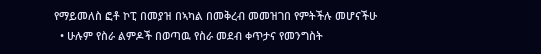የማይመለስ ፎቶ ኮፒ በመያዝ በኣካል በመቅረብ መመዝገበ የምትችሉ መሆናችሁ
  • ሁሉም የስራ ልምዶች በወጣዉ የስራ መደብ ቀጥታና የመንግስት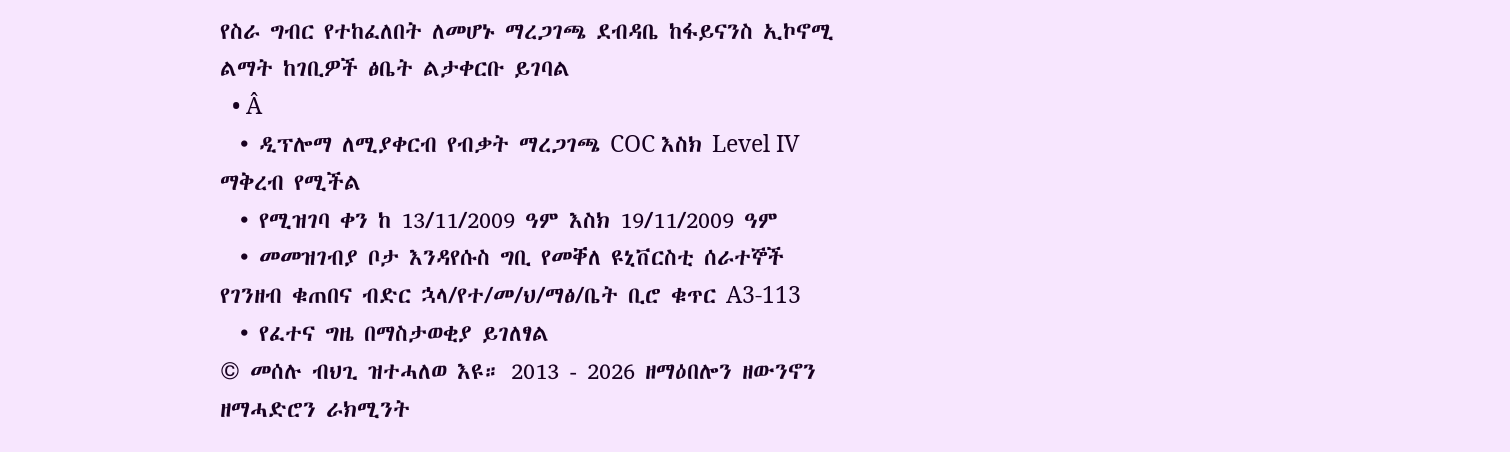የስራ ግብር የተከፈለበት ለመሆኑ ማረጋገጫ ደብዳቤ ከፋይናንስ ኢኮኖሚ ልማት ከገቢዎች ፅቤት ልታቀርቡ ይገባል
  • Â
  • ዲፕሎማ ለሚያቀርብ የብቃት ማረጋገጫ COC እስክ Level IV ማቅረብ የሚችል
  • የሚዝገባ ቀን ከ 13/11/2009 ዓም እስክ 19/11/2009 ዓም
  • መመዝገብያ ቦታ እንዳየሱስ ግቢ የመቐለ ዩኒቨርስቲ ሰራተኞች የገንዘብ ቁጠበና ብድር ኋላ/የተ/መ/ህ/ማፅ/ቤት ቢሮ ቁጥር A3-113
  • የፈተና ግዜ በማስታወቂያ ይገለፃል
© መሰሉ ብህጊ ዝተሓለወ እዩ። 2013 - 2026 ዘማዕበሎን ዘውንኖን ዘማሓድሮን ራክሚንት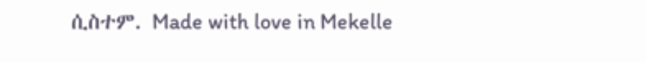ሲስተም. Made with love in Mekelle